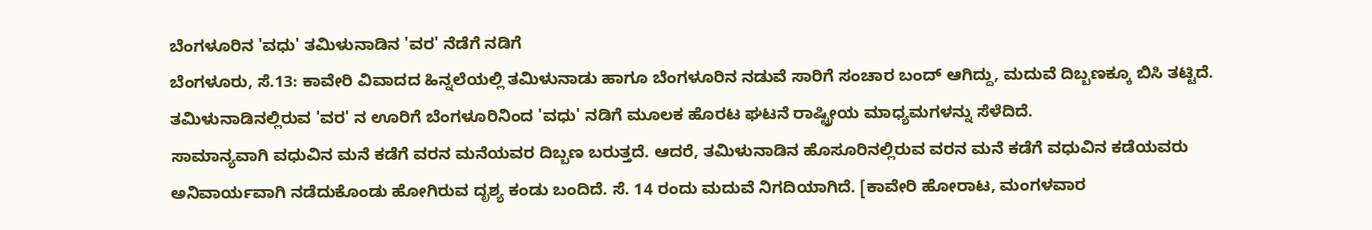ಬೆಂಗಳೂರಿನ 'ವಧು' ತಮಿಳುನಾಡಿನ 'ವರ' ನೆಡೆಗೆ ನಡಿಗೆ
ಬೆಂಗಳೂರು, ಸೆ.13: ಕಾವೇರಿ ವಿವಾದದ ಹಿನ್ನಲೆಯಲ್ಲಿ ತಮಿಳುನಾಡು ಹಾಗೂ ಬೆಂಗಳೂರಿನ ನಡುವೆ ಸಾರಿಗೆ ಸಂಚಾರ ಬಂದ್ ಆಗಿದ್ದು, ಮದುವೆ ದಿಬ್ಬಣಕ್ಕೂ ಬಿಸಿ ತಟ್ಟಿದೆ. ತಮಿಳುನಾಡಿನಲ್ಲಿರುವ 'ವರ' ನ ಊರಿಗೆ ಬೆಂಗಳೂರಿನಿಂದ 'ವಧು' ನಡಿಗೆ ಮೂಲಕ ಹೊರಟ ಘಟನೆ ರಾಷ್ಟ್ರೀಯ ಮಾಧ್ಯಮಗಳನ್ನು ಸೆಳೆದಿದೆ.
ಸಾಮಾನ್ಯವಾಗಿ ವಧುವಿನ ಮನೆ ಕಡೆಗೆ ವರನ ಮನೆಯವರ ದಿಬ್ಬಣ ಬರುತ್ತದೆ. ಆದರೆ, ತಮಿಳುನಾಡಿನ ಹೊಸೂರಿನಲ್ಲಿರುವ ವರನ ಮನೆ ಕಡೆಗೆ ವಧುವಿನ ಕಡೆಯವರು ಅನಿವಾರ್ಯವಾಗಿ ನಡೆದುಕೊಂಡು ಹೋಗಿರುವ ದೃಶ್ಯ ಕಂಡು ಬಂದಿದೆ. ಸೆ. 14 ರಂದು ಮದುವೆ ನಿಗದಿಯಾಗಿದೆ. [ಕಾವೇರಿ ಹೋರಾಟ, ಮಂಗಳವಾರ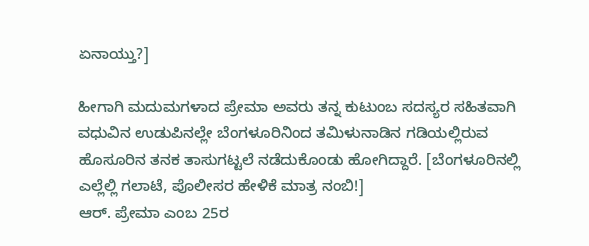ಏನಾಯ್ತು?]

ಹೀಗಾಗಿ ಮದುಮಗಳಾದ ಪ್ರೇಮಾ ಅವರು ತನ್ನ ಕುಟುಂಬ ಸದಸ್ಯರ ಸಹಿತವಾಗಿ ವಧುವಿನ ಉಡುಪಿನಲ್ಲೇ ಬೆಂಗಳೂರಿನಿಂದ ತಮಿಳುನಾಡಿನ ಗಡಿಯಲ್ಲಿರುವ ಹೊಸೂರಿನ ತನಕ ತಾಸುಗಟ್ಟಲೆ ನಡೆದುಕೊಂಡು ಹೋಗಿದ್ದಾರೆ. [ಬೆಂಗಳೂರಿನಲ್ಲಿ ಎಲ್ಲೆಲ್ಲಿ ಗಲಾಟೆ, ಪೊಲೀಸರ ಹೇಳಿಕೆ ಮಾತ್ರ ನಂಬಿ!]
ಆರ್. ಪ್ರೇಮಾ ಎಂಬ 25ರ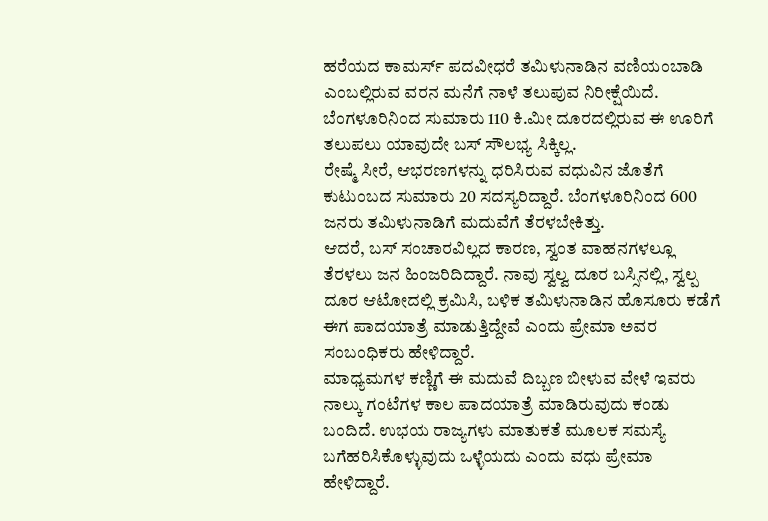ಹರೆಯದ ಕಾಮರ್ಸ್ ಪದವೀಧರೆ ತಮಿಳುನಾಡಿನ ವಣಿಯಂಬಾಡಿ ಎಂಬಲ್ಲಿರುವ ವರನ ಮನೆಗೆ ನಾಳೆ ತಲುಪುವ ನಿರೀಕ್ಷೆಯಿದೆ. ಬೆಂಗಳೂರಿನಿಂದ ಸುಮಾರು 110 ಕಿ.ಮೀ ದೂರದಲ್ಲಿರುವ ಈ ಊರಿಗೆ ತಲುಪಲು ಯಾವುದೇ ಬಸ್ ಸೌಲಭ್ಯ ಸಿಕ್ಕಿಲ್ಲ.
ರೇಷ್ಮೆ ಸೀರೆ, ಆಭರಣಗಳನ್ನು ಧರಿಸಿರುವ ವಧುವಿನ ಜೊತೆಗೆ ಕುಟುಂಬದ ಸುಮಾರು 20 ಸದಸ್ಯರಿದ್ದಾರೆ. ಬೆಂಗಳೂರಿನಿಂದ 600 ಜನರು ತಮಿಳುನಾಡಿಗೆ ಮದುವೆಗೆ ತೆರಳಬೇಕಿತ್ತು.
ಆದರೆ, ಬಸ್ ಸಂಚಾರವಿಲ್ಲದ ಕಾರಣ, ಸ್ವಂತ ವಾಹನಗಳಲ್ಲೂ ತೆರಳಲು ಜನ ಹಿಂಜರಿದಿದ್ದಾರೆ. ನಾವು ಸ್ವಲ್ವ ದೂರ ಬಸ್ಸಿನಲ್ಲಿ, ಸ್ವಲ್ಪ ದೂರ ಆಟೋದಲ್ಲಿ ಕ್ರಮಿಸಿ, ಬಳಿಕ ತಮಿಳುನಾಡಿನ ಹೊಸೂರು ಕಡೆಗೆ ಈಗ ಪಾದಯಾತ್ರೆ ಮಾಡುತ್ತಿದ್ದೇವೆ ಎಂದು ಪ್ರೇಮಾ ಅವರ ಸಂಬಂಧಿಕರು ಹೇಳಿದ್ದಾರೆ.
ಮಾಧ್ಯಮಗಳ ಕಣ್ಣಿಗೆ ಈ ಮದುವೆ ದಿಬ್ಬಣ ಬೀಳುವ ವೇಳೆ ಇವರು ನಾಲ್ಕು ಗಂಟೆಗಳ ಕಾಲ ಪಾದಯಾತ್ರೆ ಮಾಡಿರುವುದು ಕಂಡು ಬಂದಿದೆ. ಉಭಯ ರಾಜ್ಯಗಳು ಮಾತುಕತೆ ಮೂಲಕ ಸಮಸ್ಯೆ ಬಗೆಹರಿಸಿಕೊಳ್ಳುವುದು ಒಳ್ಳೆಯದು ಎಂದು ವಧು ಪ್ರೇಮಾ ಹೇಳಿದ್ದಾರೆ.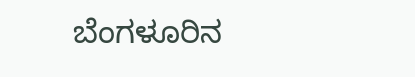ಬೆಂಗಳೂರಿನ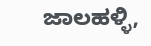ಜಾಲಹಳ್ಳಿ,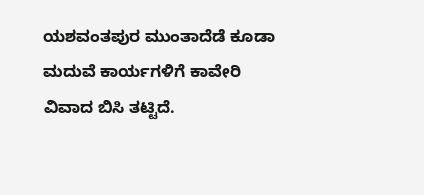ಯಶವಂತಪುರ ಮುಂತಾದೆಡೆ ಕೂಡಾ ಮದುವೆ ಕಾರ್ಯಗಳಿಗೆ ಕಾವೇರಿ ವಿವಾದ ಬಿಸಿ ತಟ್ಟಿದೆ.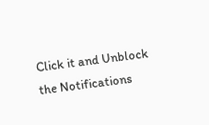Click it and Unblock the Notifications